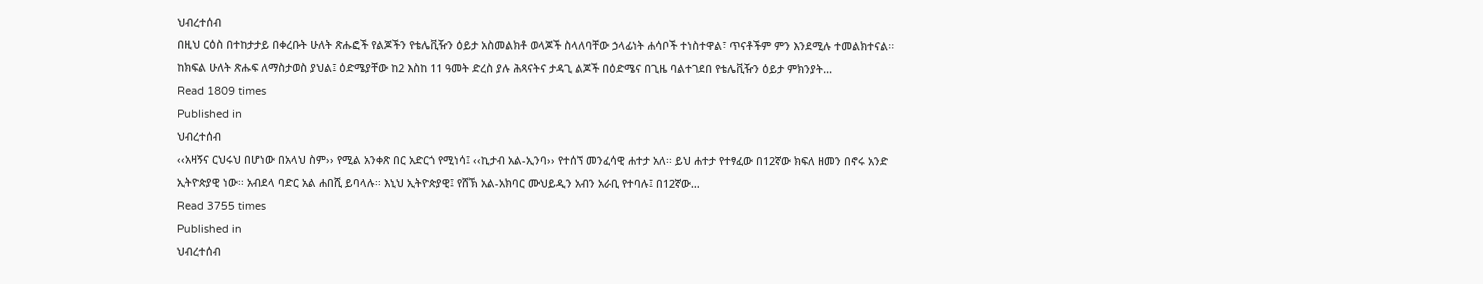ህብረተሰብ
በዚህ ርዕስ በተከታታይ በቀረቡት ሁለት ጽሑፎች የልጆችን የቴሌቪዥን ዕይታ አስመልክቶ ወላጆች ስላለባቸው ኃላፊነት ሐሳቦች ተነስተዋል፣ ጥናቶችም ምን እንደሚሉ ተመልክተናል፡፡ ከክፍል ሁለት ጽሑፍ ለማስታወስ ያህል፤ ዕድሜያቸው ከ2 እስከ 11 ዓመት ድረስ ያሉ ሕጻናትና ታዳጊ ልጆች በዕድሜና በጊዜ ባልተገደበ የቴሌቪዥን ዕይታ ምክንያት…
Read 1809 times
Published in
ህብረተሰብ
‹‹አዛኝና ርህሩህ በሆነው በአላህ ስም›› የሚል አንቀጽ በር አድርጎ የሚነሳ፤ ‹‹ኪታብ አል-ኢንባ›› የተሰኘ መንፈሳዊ ሐተታ አለ፡፡ ይህ ሐተታ የተፃፈው በ12ኛው ክፍለ ዘመን በኖሩ አንድ ኢትዮጵያዊ ነው፡፡ አብደላ ባድር አል ሐበሺ ይባላሉ፡፡ እኒህ ኢትዮጵያዊ፤ የሸኽ አል-አክባር ሙህይዲን አብን አራቢ የተባሉ፤ በ12ኛው…
Read 3755 times
Published in
ህብረተሰብ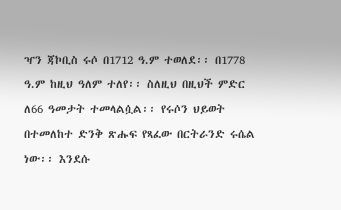ዣን ጃኮቢስ ሩሶ በ1712 ዓ.ም ተወለደ፡፡ በ1778 ዓ.ም ከዚህ ዓለም ተለየ፡፡ ስለዚህ በዚህች ምድር ለ66 ዓመታት ተመላልሷል፡፡ የሩሶን ህይወት በተመለከተ ድንቅ ጽሑፍ የጻፈው በርትራንድ ሩሴል ነው፡፡ እንደሱ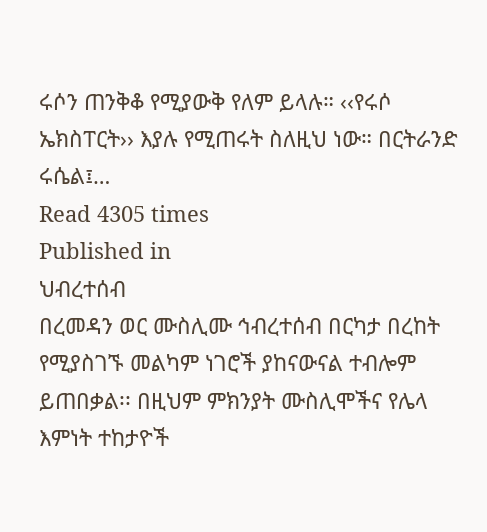ሩሶን ጠንቅቆ የሚያውቅ የለም ይላሉ። ‹‹የሩሶ ኤክስፐርት›› እያሉ የሚጠሩት ስለዚህ ነው። በርትራንድ ሩሴል፤…
Read 4305 times
Published in
ህብረተሰብ
በረመዳን ወር ሙስሊሙ ኅብረተሰብ በርካታ በረከት የሚያስገኙ መልካም ነገሮች ያከናውናል ተብሎም ይጠበቃል፡፡ በዚህም ምክንያት ሙስሊሞችና የሌላ እምነት ተከታዮች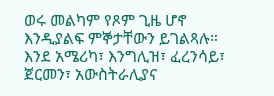ወሩ መልካም የጾም ጊዜ ሆኖ እንዲያልፍ ምኞታቸውን ይገልጻሉ። እንደ አሜሪካ፣ እንግሊዝ፣ ፈረንሳይ፣ ጀርመን፣ አውስትራሊያና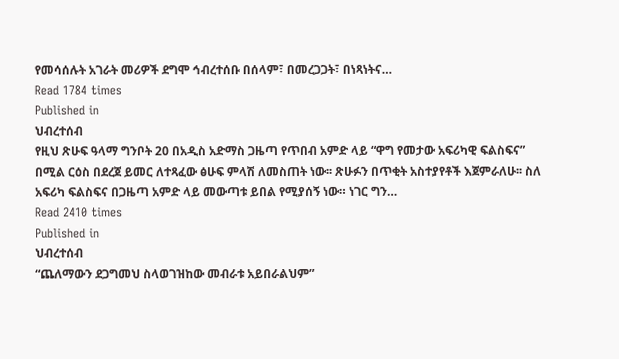የመሳሰሉት አገራት መሪዎች ደግሞ ኅብረተሰቡ በሰላም፣ በመረጋጋት፣ በነጻነትና…
Read 1784 times
Published in
ህብረተሰብ
የዚህ ጽሁፍ ዓላማ ግንቦት 20 በአዲስ አድማስ ጋዜጣ የጥበብ አምድ ላይ “ዋግ የመታው አፍሪካዊ ፍልስፍና” በሚል ርዕስ በደረጀ ይመር ለተጻፈው ፅሁፍ ምላሽ ለመስጠት ነው፡፡ ጽሁፉን በጥቂት አስተያየቶች እጀምራለሁ፡፡ ስለ አፍሪካ ፍልስፍና በጋዜጣ አምድ ላይ መውጣቱ ይበል የሚያሰኝ ነው። ነገር ግን…
Read 2410 times
Published in
ህብረተሰብ
“ጨለማውን ደጋግመህ ስላወገዝከው መብራቱ አይበራልህም”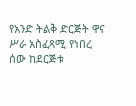የአንድ ትልቅ ድርጅት ዋና ሥራ አስፈጻሚ የነበረ ሰው ከደርጅቱ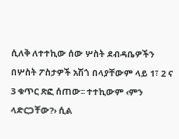ሲለቅ ለተተኪው ሰው ሦስት ደብዳቤዎችን በሦስት ፖስታዎች አሽጎ በላያቸውም ላይ 1፣ 2 ና 3 ቁጥር ጽፎ ሰጠው፡፡ ተተኪውም ‹ምን ላድርጋቸው?› ሲል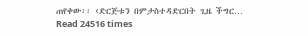ጠየቀው፡፡ ‹ድርጅቱን በምታስተዳድርበት ጊዜ ችግር…
Read 24516 times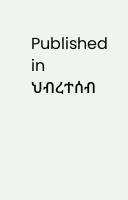Published in
ህብረተሰብ